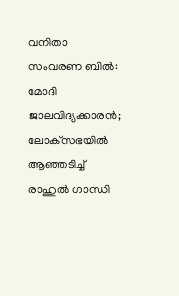വനിതാ സംവരണ ബില്‍: മോദി ജാലവിദ്യക്കാരന്‍; ലോക്‌സഭയില്‍ ആഞ്ഞടിച്ച് രാഹുല്‍ ഗാന്ധി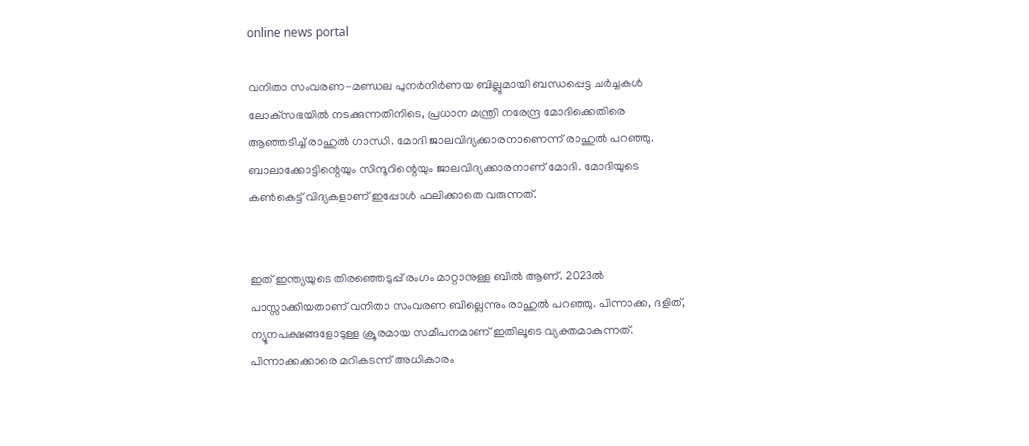online news portal

വനിതാ സംവരണ-മണ്ഡല പുനര്‍നിര്‍ണയ ബില്ലുമായി ബന്ധപ്പെട്ട ചര്‍ച്ചകള്‍ ലോക്‌സഭയില്‍ നടക്കുന്നതിനിടെ, പ്രധാന മന്ത്രി നരേന്ദ്ര മോദിക്കെതിരെ ആഞ്ഞടിച്ച് രാഹുല്‍ ഗാന്ധി. മോദി ജാലവിദ്യക്കാരനാണെന്ന് രാഹുല്‍ പറഞ്ഞു. ബാലാക്കോട്ടിന്റെയും സിന്ദൂറിന്റെയും ജാലവിദ്യക്കാരനാണ് മോദി. മോദിയുടെ കണ്‍കെട്ട് വിദ്യകളാണ് ഇപ്പോള്‍ ഫലിക്കാതെ വരുന്നത്.


ഇത് ഇന്ത്യയുടെ തിരഞ്ഞെടുപ്പ് രംഗം മാറ്റാനുള്ള ബില്‍ ആണ്. 2023ല്‍ പാസ്സാക്കിയതാണ് വനിതാ സംവരണ ബില്ലെന്നും രാഹുല്‍ പറഞ്ഞു. പിന്നാക്ക, ദളിത്, ന്യൂനപക്ഷങ്ങളോടുള്ള ക്രൂരമായ സമീപനമാണ് ഇതിലൂടെ വ്യക്തമാകുന്നത്. പിന്നാക്കക്കാരെ മറികടന്ന് അധികാരം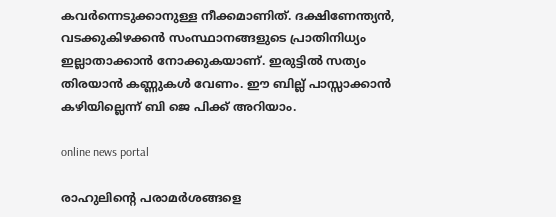കവര്‍ന്നെടുക്കാനുള്ള നീക്കമാണിത്. ദക്ഷിണേന്ത്യന്‍, വടക്കുകിഴക്കന്‍ സംസ്ഥാനങ്ങളുടെ പ്രാതിനിധ്യം ഇല്ലാതാക്കാന്‍ നോക്കുകയാണ്. ഇരുട്ടില്‍ സത്യം തിരയാന്‍ കണ്ണുകള്‍ വേണം. ഈ ബില്ല് പാസ്സാക്കാന്‍ കഴിയില്ലെന്ന് ബി ജെ പിക്ക് അറിയാം.

online news portal

രാഹുലിന്റെ പരാമര്‍ശങ്ങളെ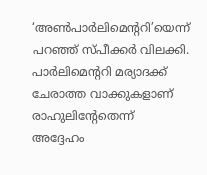‘അണ്‍പാര്‍ലിമെന്ററി’യെന്ന് പറഞ്ഞ് സ്പീക്കര്‍ വിലക്കി. പാര്‍ലിമെന്ററി മര്യാദക്ക് ചേരാത്ത വാക്കുകളാണ് രാഹുലിന്റേതെന്ന് അദ്ദേഹം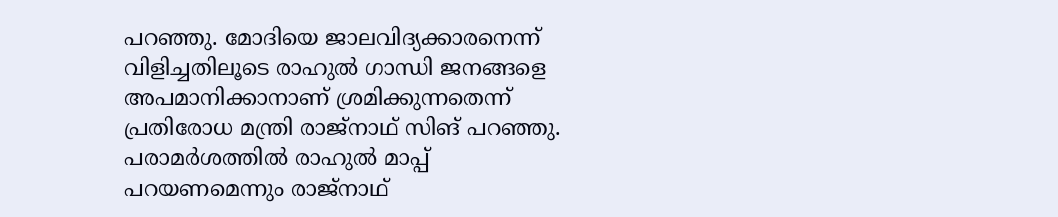പറഞ്ഞു. മോദിയെ ജാലവിദ്യക്കാരനെന്ന് വിളിച്ചതിലൂടെ രാഹുല്‍ ഗാന്ധി ജനങ്ങളെ അപമാനിക്കാനാണ് ശ്രമിക്കുന്നതെന്ന് പ്രതിരോധ മന്ത്രി രാജ്‌നാഥ് സിങ് പറഞ്ഞു. പരാമര്‍ശത്തില്‍ രാഹുല്‍ മാപ്പ് പറയണമെന്നും രാജ്‌നാഥ്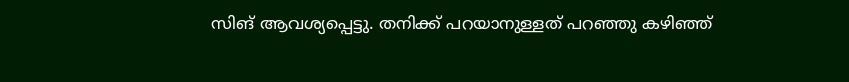സിങ് ആവശ്യപ്പെട്ടു. തനിക്ക് പറയാനുള്ളത് പറഞ്ഞു കഴിഞ്ഞ്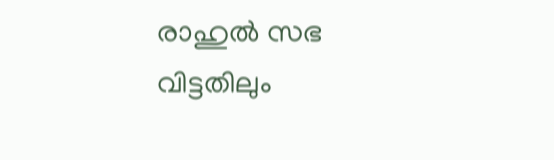രാഹുല്‍ സഭ വിട്ടതിലും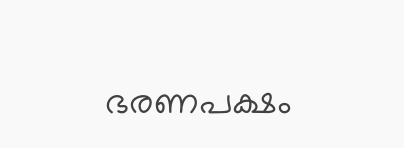ഭരണപക്ഷം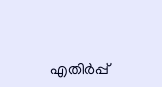എതിര്‍പ്പ്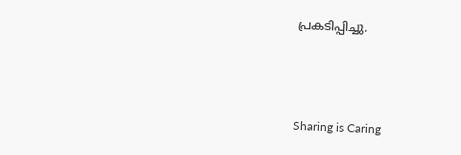പ്രകടിപ്പിച്ചു.



Sharing is Caring